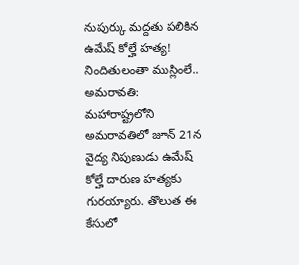నుపుర్కు మద్దతు పలికిన ఉమేష్ కోల్హే హత్య! నిందితులంతా ముస్లింలే..
అమరావతి: మహారాష్ట్రలోని అమరావతిలో జూన్ 21న వైద్య నిపుణుడు ఉమేష్ కోల్హే దారుణ హత్యకు గురయ్యారు. తొలుత ఈ కేసులో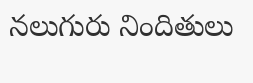నలుగురు నిందితులు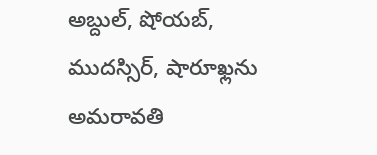అబ్దుల్, షోయబ్, ముదస్సిర్, షారూఖ్లను అమరావతి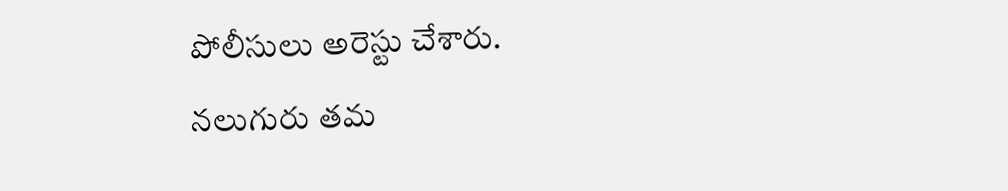పోలీసులు అరెస్టు చేశారు. నలుగురు తమ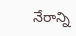నేరాన్ని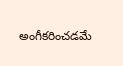అంగీకరించడమే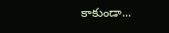కాకుండా...